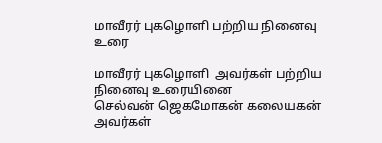மாவீரர் புகழொளி பற்றிய நினைவு உரை

மாவீரர் புகழொளி  அவர்கள் பற்றிய நினைவு உரையினை
செல்வன் ஜெகமோகன் கலையகன் அவர்கள்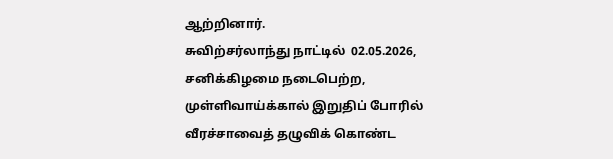ஆற்றினார்.
சுவிற்சர்லாந்து நாட்டில்  02.05.2026, சனிக்கிழமை நடைபெற்ற,
முள்ளிவாய்க்கால் இறுதிப் போரில் வீரச்சாவைத் தழுவிக் கொண்ட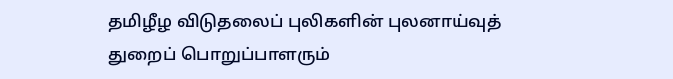தமிழீழ விடுதலைப் புலிகளின் புலனாய்வுத் துறைப் பொறுப்பாளரும்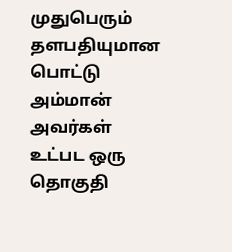முதுபெரும் தளபதியுமான
பொட்டு அம்மான் அவர்கள் உட்பட ஒரு தொகுதி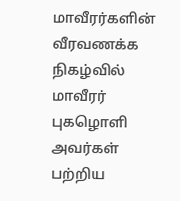மாவீரர்களின் வீரவணக்க நிகழ்வில்
மாவீரர் புகழொளி  அவர்கள் பற்றிய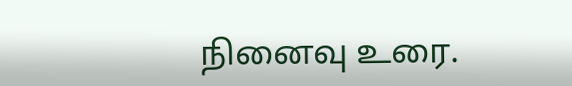நினைவு உரை.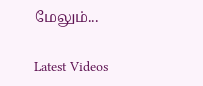மேலும்...

Latest Videos